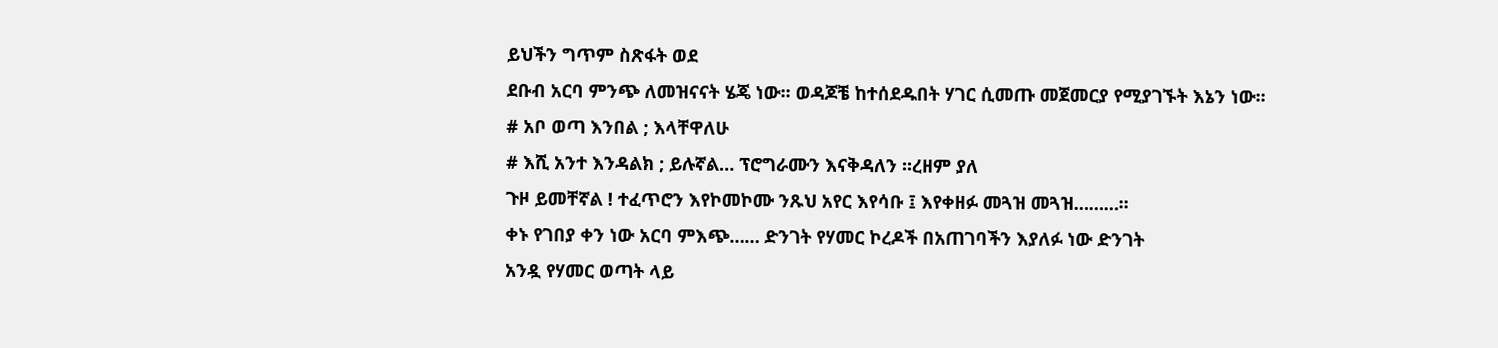ይህችን ግጥም ስጽፋት ወደ
ደቡብ አርባ ምንጭ ለመዝናናት ሄጄ ነው፡፡ ወዳጆቼ ከተሰደዱበት ሃገር ሲመጡ መጀመርያ የሚያገኙት እኔን ነው፡፡
# አቦ ወጣ እንበል ; እላቸዋለሁ
# እሺ አንተ እንዳልክ ; ይሉኛል… ፕሮግራሙን እናቅዳለን ፡፡ረዘም ያለ
ጉዞ ይመቸኛል ! ተፈጥሮን እየኮመኮሙ ንጹህ አየር እየሳቡ ፤ እየቀዘፉ መጓዝ መጓዝ………፡፡
ቀኑ የገበያ ቀን ነው አርባ ምእጭ…… ድንገት የሃመር ኮረዶች በአጠገባችን እያለፉ ነው ድንገት
አንዷ የሃመር ወጣት ላይ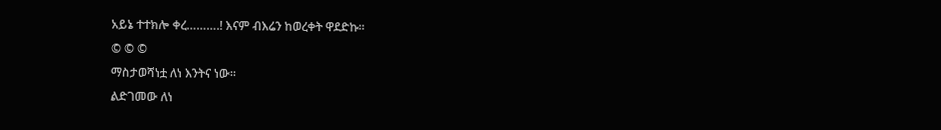አይኔ ተተክሎ ቀረ……….! እናም ብእሬን ከወረቀት ዋደድኩ፡፡
© © ©
ማስታወሻነቷ ለነ እንትና ነው፡፡
ልድገመው ለነ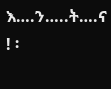እ….ን…..ት….ና ! ፡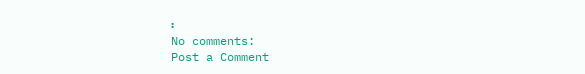፡
No comments:
Post a Comment